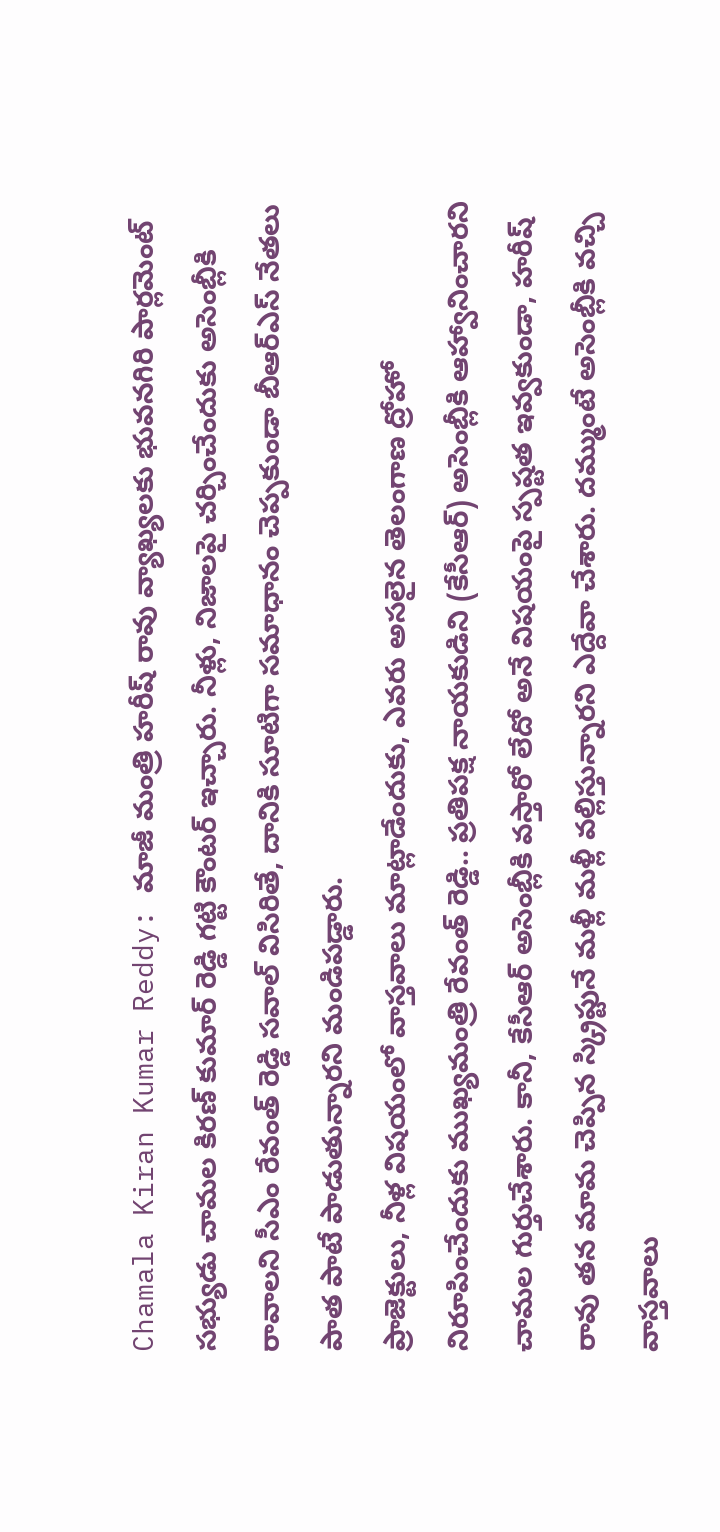Chamala Kiran Kumar Reddy: మాజీ మంత్రి హరీష్ రావు వ్యాఖ్యలకు భువనగిరి పార్లమెంట్ సభ్యుడు చామల కిరణ్ కుమార్ రెడ్డి గట్టి కౌంటర్ ఇచ్చారు. నీళ్లు, నిజాలపై చర్చించేందుకు అసెంబ్లీకి రావాలని సీఎం రేవంత్ రెడ్డి సవాల్ విసిరితే, దానికి సూటిగా సమాధానం చెప్పకుండా బీఆర్ఎస్ నేతలు పాత పాటే పాడుతున్నారని మండిపడ్డారు.
ప్రాజెక్టులు, నీళ్ల విషయంలో వాస్తవాలు మాట్లాడేందుకు, ఎవరు అసలైన తెలంగాణ ద్రోహో నిరూపించేందుకు ముఖ్యమంత్రి రేవంత్ రెడ్డి.. ప్రతిపక్ష నాయకుడిని (కేసీఆర్) అసెంబ్లీకి ఆహ్వానించారని చామల గుర్తుచేశారు. కానీ, కేసీఆర్ అసెంబ్లీకి వస్తారో లేదో అనే విషయంపై స్పష్టత ఇవ్వకుండా, హరీష్ రావు తన మామ చెప్పిన స్క్రిప్టునే మళ్లీ మళ్లీ వల్లిస్తున్నారని ఎద్దేవా చేశారు. దమ్ముంటే అసెంబ్లీకి వచ్చి వాస్తవాలు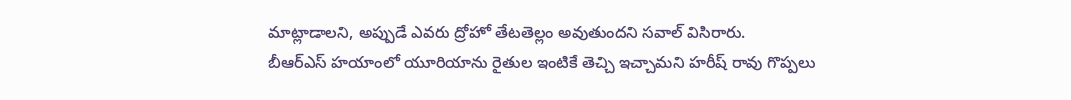మాట్లాడాలని, అప్పుడే ఎవరు ద్రోహో తేటతెల్లం అవుతుందని సవాల్ విసిరారు.
బీఆర్ఎస్ హయాంలో యూరియాను రైతుల ఇంటికే తెచ్చి ఇచ్చామని హరీష్ రావు గొప్పలు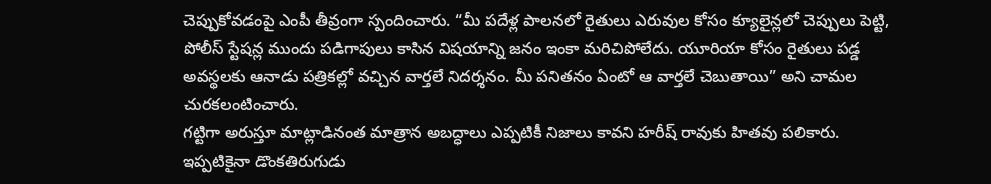చెప్పుకోవడంపై ఎంపీ తీవ్రంగా స్పందించారు. “మీ పదేళ్ల పాలనలో రైతులు ఎరువుల కోసం క్యూలైన్లలో చెప్పులు పెట్టి, పోలీస్ స్టేషన్ల ముందు పడిగాపులు కాసిన విషయాన్ని జనం ఇంకా మరిచిపోలేదు. యూరియా కోసం రైతులు పడ్డ అవస్థలకు ఆనాడు పత్రికల్లో వచ్చిన వార్తలే నిదర్శనం. మీ పనితనం ఏంటో ఆ వార్తలే చెబుతాయి” అని చామల చురకలంటించారు.
గట్టిగా అరుస్తూ మాట్లాడినంత మాత్రాన అబద్ధాలు ఎప్పటికీ నిజాలు కావని హరీష్ రావుకు హితవు పలికారు. ఇప్పటికైనా డొంకతిరుగుడు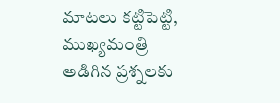మాటలు కట్టిపెట్టి, ముఖ్యమంత్రి అడిగిన ప్రశ్నలకు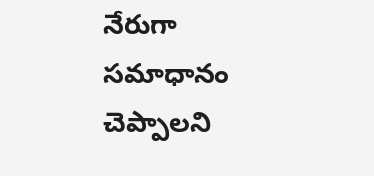నేరుగా సమాధానం చెప్పాలని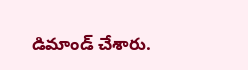డిమాండ్ చేశారు.